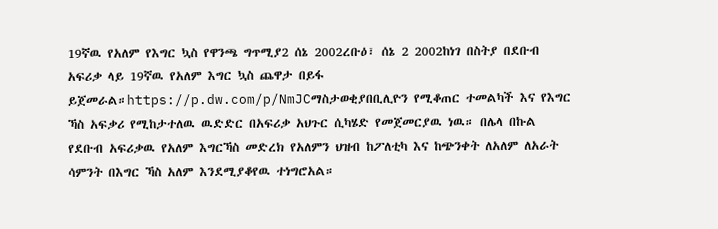19ኛዉ የአለም የእግር ኳስ የዋንጫ ግጥሚያ2 ሰኔ 2002ረቡዕ፣ ሰኔ 2 2002ከነገ በስትያ በደቡብ አፍሪቃ ላይ 19ኛዉ የአለም እግር ኳስ ጨዋታ በይፋ ይጀመራል።https://p.dw.com/p/NmJCማስታወቂያበቢሊዮን የሚቆጠር ተመልካች እና የእግር ኻስ አፍቃሪ የሚከታተለዉ ዉድድር በአፍሪቃ አህጉር ሲካሄድ የመጀመርያዉ ነዉ። በሌላ በኩል የደቡብ አፍሪቃዉ የአለም እግርኻስ መድረክ የአለምን ህዝብ ከፖለቲካ እና ከጭንቀት ለአለም ለአራት ሳምንት በእግር ኻስ አለም እንደሚያቆየዉ ተነግሮአል።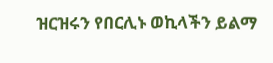ዝርዝሩን የበርሊኑ ወኪላችን ይልማ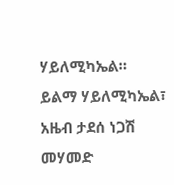ሃይለሚካኤል። ይልማ ሃይለሚካኤል፣ አዜብ ታደሰ ነጋሽ መሃመድ